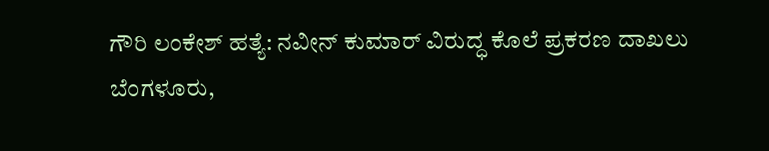ಗೌರಿ ಲಂಕೇಶ್ ಹತ್ಯೆ: ನವೀನ್ ಕುಮಾರ್ ವಿರುದ್ಧ ಕೊಲೆ ಪ್ರಕರಣ ದಾಖಲು
ಬೆಂಗಳೂರು,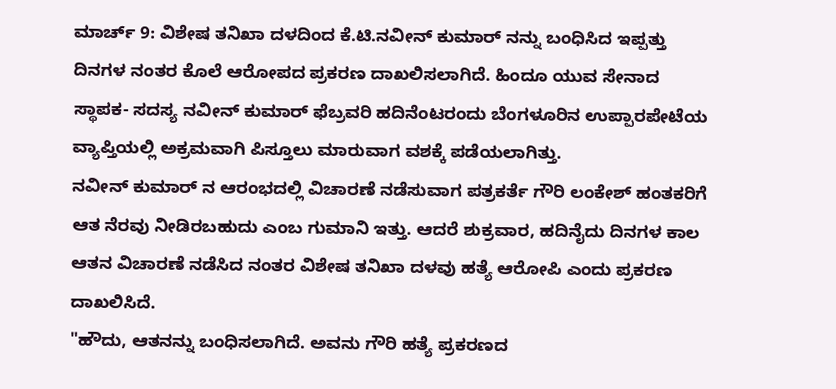ಮಾರ್ಚ್ 9: ವಿಶೇಷ ತನಿಖಾ ದಳದಿಂದ ಕೆ.ಟಿ.ನವೀನ್ ಕುಮಾರ್ ನನ್ನು ಬಂಧಿಸಿದ ಇಪ್ಪತ್ತು ದಿನಗಳ ನಂತರ ಕೊಲೆ ಆರೋಪದ ಪ್ರಕರಣ ದಾಖಲಿಸಲಾಗಿದೆ. ಹಿಂದೂ ಯುವ ಸೇನಾದ ಸ್ಥಾಪಕ- ಸದಸ್ಯ ನವೀನ್ ಕುಮಾರ್ ಫೆಬ್ರವರಿ ಹದಿನೆಂಟರಂದು ಬೆಂಗಳೂರಿನ ಉಪ್ಪಾರಪೇಟೆಯ ವ್ಯಾಪ್ತಿಯಲ್ಲಿ ಅಕ್ರಮವಾಗಿ ಪಿಸ್ತೂಲು ಮಾರುವಾಗ ವಶಕ್ಕೆ ಪಡೆಯಲಾಗಿತ್ತು.
ನವೀನ್ ಕುಮಾರ್ ನ ಆರಂಭದಲ್ಲಿ ವಿಚಾರಣೆ ನಡೆಸುವಾಗ ಪತ್ರಕರ್ತೆ ಗೌರಿ ಲಂಕೇಶ್ ಹಂತಕರಿಗೆ ಆತ ನೆರವು ನೀಡಿರಬಹುದು ಎಂಬ ಗುಮಾನಿ ಇತ್ತು. ಆದರೆ ಶುಕ್ರವಾರ, ಹದಿನೈದು ದಿನಗಳ ಕಾಲ ಆತನ ವಿಚಾರಣೆ ನಡೆಸಿದ ನಂತರ ವಿಶೇಷ ತನಿಖಾ ದಳವು ಹತ್ಯೆ ಆರೋಪಿ ಎಂದು ಪ್ರಕರಣ ದಾಖಲಿಸಿದೆ.
"ಹೌದು, ಆತನನ್ನು ಬಂಧಿಸಲಾಗಿದೆ. ಅವನು ಗೌರಿ ಹತ್ಯೆ ಪ್ರಕರಣದ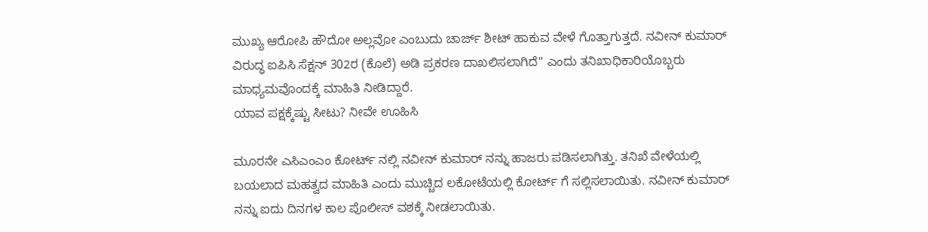ಮುಖ್ಯ ಆರೋಪಿ ಹೌದೋ ಅಲ್ಲವೋ ಎಂಬುದು ಚಾರ್ಜ್ ಶೀಟ್ ಹಾಕುವ ವೇಳೆ ಗೊತ್ತಾಗುತ್ತದೆ. ನವೀನ್ ಕುಮಾರ್ ವಿರುದ್ಧ ಐಪಿಸಿ ಸೆಕ್ಷನ್ 302ರ (ಕೊಲೆ) ಅಡಿ ಪ್ರಕರಣ ದಾಖಲಿಸಲಾಗಿದೆ" ಎಂದು ತನಿಖಾಧಿಕಾರಿಯೊಬ್ಬರು ಮಾಧ್ಯಮವೊಂದಕ್ಕೆ ಮಾಹಿತಿ ನೀಡಿದ್ದಾರೆ.
ಯಾವ ಪಕ್ಷಕ್ಕೆಷ್ಟು ಸೀಟು? ನೀವೇ ಊಹಿಸಿ

ಮೂರನೇ ಎಸಿಎಂಎಂ ಕೋರ್ಟ್ ನಲ್ಲಿ ನವೀನ್ ಕುಮಾರ್ ನನ್ನು ಹಾಜರು ಪಡಿಸಲಾಗಿತ್ತು. ತನಿಖೆ ವೇಳೆಯಲ್ಲಿ ಬಯಲಾದ ಮಹತ್ವದ ಮಾಹಿತಿ ಎಂದು ಮುಚ್ಚಿದ ಲಕೋಟೆಯಲ್ಲಿ ಕೋರ್ಟ್ ಗೆ ಸಲ್ಲಿಸಲಾಯಿತು. ನವೀನ್ ಕುಮಾರ್ ನನ್ನು ಐದು ದಿನಗಳ ಕಾಲ ಪೊಲೀಸ್ ವಶಕ್ಕೆ ನೀಡಲಾಯಿತು.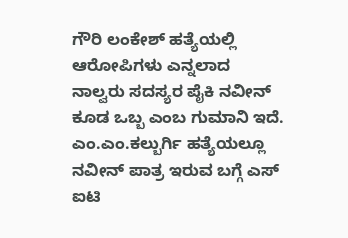ಗೌರಿ ಲಂಕೇಶ್ ಹತ್ಯೆಯಲ್ಲಿ ಆರೋಪಿಗಳು ಎನ್ನಲಾದ ನಾಲ್ವರು ಸದಸ್ಯರ ಪೈಕಿ ನವೀನ್ ಕೂಡ ಒಬ್ಬ ಎಂಬ ಗುಮಾನಿ ಇದೆ. ಎಂ.ಎಂ.ಕಲ್ಬುರ್ಗಿ ಹತ್ಯೆಯಲ್ಲೂ ನವೀನ್ ಪಾತ್ರ ಇರುವ ಬಗ್ಗೆ ಎಸ್ ಐಟಿ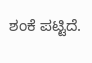ಶಂಕೆ ಪಟ್ಟಿದೆ.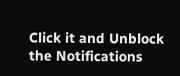Click it and Unblock the Notifications